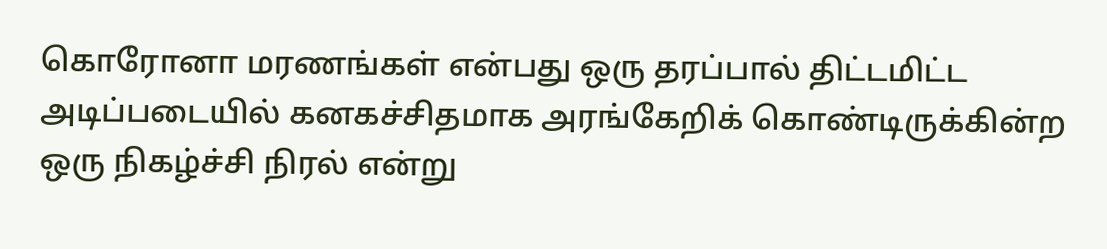கொரோனா மரணங்கள் என்பது ஒரு தரப்பால் திட்டமிட்ட அடிப்படையில் கனகச்சிதமாக அரங்கேறிக் கொண்டிருக்கின்ற ஒரு நிகழ்ச்சி நிரல் என்று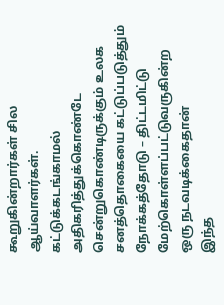கூறுகின்றார்கள் சில ஆய்வாளர்கள்.
கட்டுக்கடங்காமல்
அதிகரித்துக்கொண்டே சென்றுகொண்டிருக்கும் உலக சனத்தொகையை கட்டுப்படுத்தும்
நோக்கத்தோடு – திட்டமிட்டு மேற்கொள்ளப்பட்டுவருகின்ற ஒரு நடவடிக்கைதான்
இந்த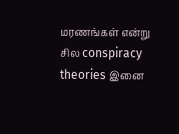மரணங்கள் என்று சில conspiracy theories இனை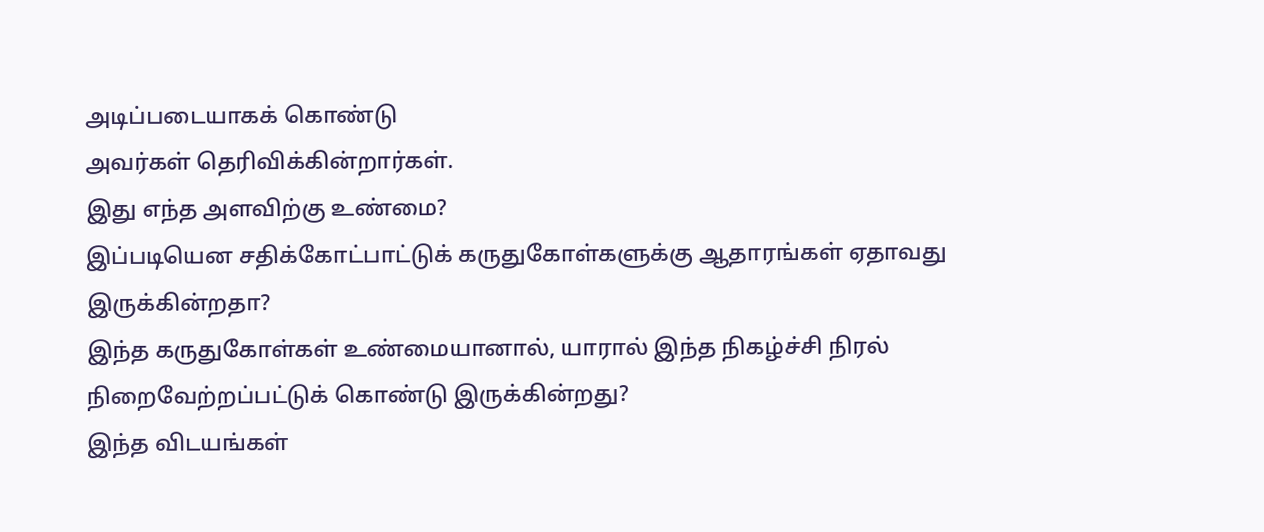அடிப்படையாகக் கொண்டு
அவர்கள் தெரிவிக்கின்றார்கள்.
இது எந்த அளவிற்கு உண்மை?
இப்படியென சதிக்கோட்பாட்டுக் கருதுகோள்களுக்கு ஆதாரங்கள் ஏதாவது இருக்கின்றதா?
இந்த கருதுகோள்கள் உண்மையானால், யாரால் இந்த நிகழ்ச்சி நிரல் நிறைவேற்றப்பட்டுக் கொண்டு இருக்கின்றது?
இந்த விடயங்கள்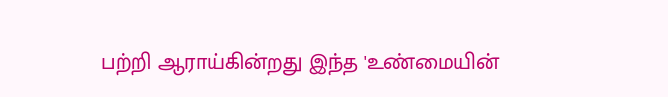பற்றி ஆராய்கின்றது இந்த 'உண்மையின்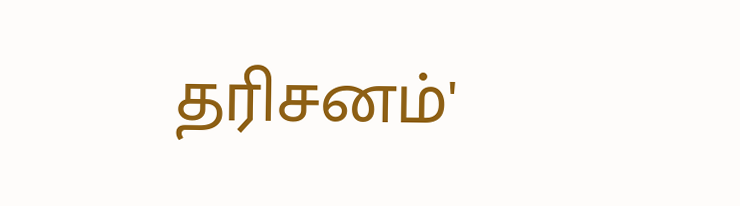தரிசனம்'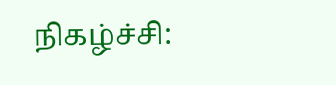நிகழ்ச்சி: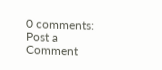0 comments:
Post a Comment